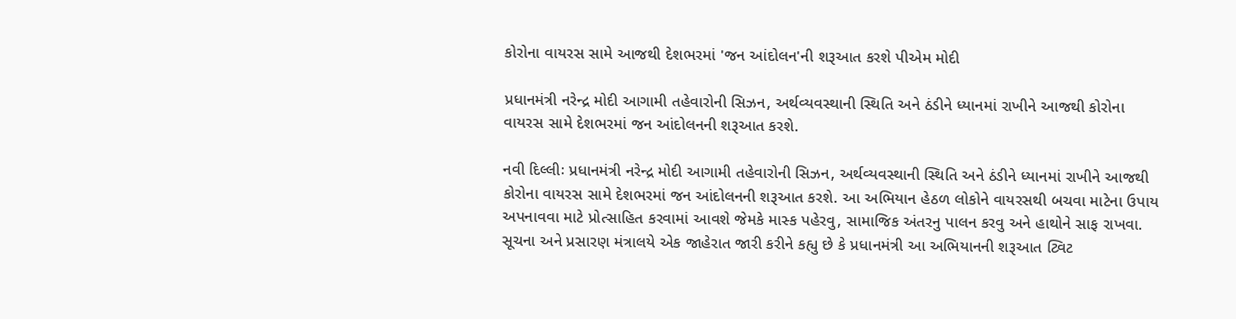કોરોના વાયરસ સામે આજથી દેશભરમાં 'જન આંદોલન'ની શરૂઆત કરશે પીએમ મોદી

પ્રધાનમંત્રી નરેન્દ્ર મોદી આગામી તહેવારોની સિઝન, અર્થવ્યવસ્થાની સ્થિતિ અને ઠંડીને ધ્યાનમાં રાખીને આજથી કોરોના વાયરસ સામે દેશભરમાં જન આંદોલનની શરૂઆત કરશે.

નવી દિલ્લીઃ પ્રધાનમંત્રી નરેન્દ્ર મોદી આગામી તહેવારોની સિઝન, અર્થવ્યવસ્થાની સ્થિતિ અને ઠંડીને ધ્યાનમાં રાખીને આજથી કોરોના વાયરસ સામે દેશભરમાં જન આંદોલનની શરૂઆત કરશે. આ અભિયાન હેઠળ લોકોને વાયરસથી બચવા માટેના ઉપાય અપનાવવા માટે પ્રોત્સાહિત કરવામાં આવશે જેમકે માસ્ક પહેરવુ, સામાજિક અંતરનુ પાલન કરવુ અને હાથોને સાફ રાખવા. સૂચના અને પ્રસારણ મંત્રાલયે એક જાહેરાત જારી કરીને કહ્યુ છે કે પ્રધાનમંત્રી આ અભિયાનની શરૂઆત ટ્વિટ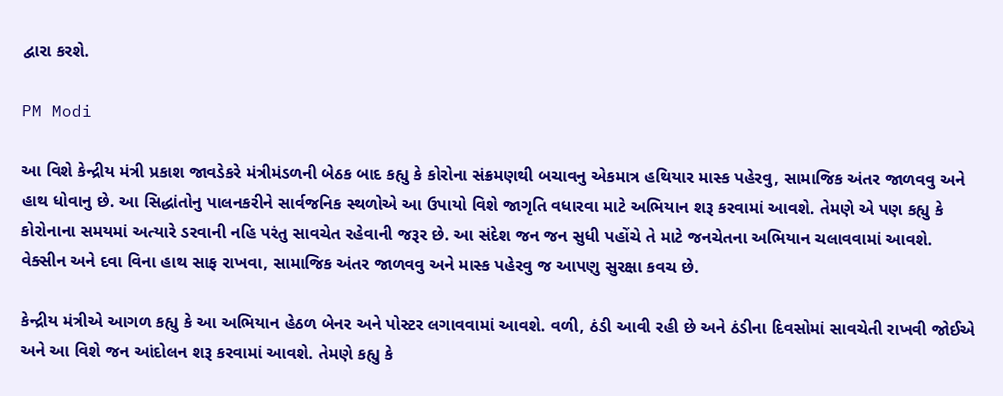દ્વારા કરશે.

PM Modi

આ વિશે કેન્દ્રીય મંત્રી પ્રકાશ જાવડેકરે મંત્રીમંડળની બેઠક બાદ કહ્યુ કે કોરોના સંક્રમણથી બચાવનુ એકમાત્ર હથિયાર માસ્ક પહેરવુ, સામાજિક અંતર જાળવવુ અને હાથ ધોવાનુ છે. આ સિદ્ધાંતોનુ પાલનકરીને સાર્વજનિક સ્થળોએ આ ઉપાયો વિશે જાગૃતિ વધારવા માટે અભિયાન શરૂ કરવામાં આવશે. તેમણે એ પણ કહ્યુ કે કોરોનાના સમયમાં અત્યારે ડરવાની નહિ પરંતુ સાવચેત રહેવાની જરૂર છે. આ સંદેશ જન જન સુધી પહોંચે તે માટે જનચેતના અભિયાન ચલાવવામાં આવશે. વેક્સીન અને દવા વિના હાથ સાફ રાખવા, સામાજિક અંતર જાળવવુ અને માસ્ક પહેરવુ જ આપણુ સુરક્ષા કવચ છે.

કેન્દ્રીય મંત્રીએ આગળ કહ્યુ કે આ અભિયાન હેઠળ બેનર અને પોસ્ટર લગાવવામાં આવશે. વળી, ઠંડી આવી રહી છે અને ઠંડીના દિવસોમાં સાવચેતી રાખવી જોઈએ અને આ વિશે જન આંદોલન શરૂ કરવામાં આવશે. તેમણે કહ્યુ કે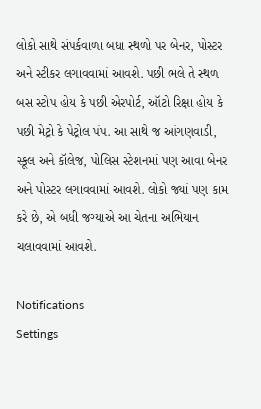લોકો સાથે સંપર્કવાળા બધા સ્થળો પર બેનર, પોસ્ટર અને સ્ટીકર લગાવવામાં આવશે. પછી ભલે તે સ્થળ બસ સ્ટોપ હોય કે પછી એરપોર્ટ, ઑટો રિક્ષા હોય કે પછી મેટ્રો કે પેટ્રોલ પંપ. આ સાથે જ આંગણવાડી, સ્કૂલ અને કૉલેજ, પોલિસ સ્ટેશનમાં પણ આવા બેનર અને પોસ્ટર લગાવવામાં આવશે. લોકો જ્યાં પણ કામ કરે છે, એ બધી જગ્યાએ આ ચેતના અભિયાન ચલાવવામાં આવશે.

Notifications
Settings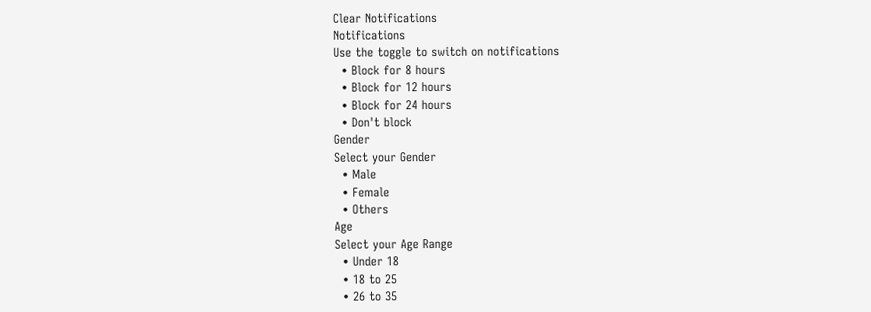Clear Notifications
Notifications
Use the toggle to switch on notifications
  • Block for 8 hours
  • Block for 12 hours
  • Block for 24 hours
  • Don't block
Gender
Select your Gender
  • Male
  • Female
  • Others
Age
Select your Age Range
  • Under 18
  • 18 to 25
  • 26 to 35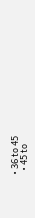• 36 to 45
  • 45 to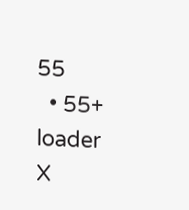55
  • 55+
loader
X